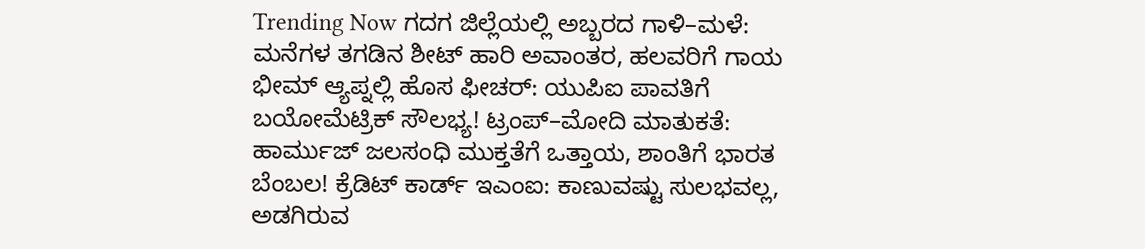Trending Now ಗದಗ ಜಿಲ್ಲೆಯಲ್ಲಿ ಅಬ್ಬರದ ಗಾಳಿ–ಮಳೆ: ಮನೆಗಳ ತಗಡಿನ ಶೀಟ್ ಹಾರಿ ಅವಾಂತರ, ಹಲವರಿಗೆ ಗಾಯ ಭೀಮ್ ಆ್ಯಪ್ನಲ್ಲಿ ಹೊಸ ಫೀಚರ್: ಯುಪಿಐ ಪಾವತಿಗೆ ಬಯೋಮೆಟ್ರಿಕ್ ಸೌಲಭ್ಯ! ಟ್ರಂಪ್–ಮೋದಿ ಮಾತುಕತೆ: ಹಾರ್ಮುಜ್ ಜಲಸಂಧಿ ಮುಕ್ತತೆಗೆ ಒತ್ತಾಯ, ಶಾಂತಿಗೆ ಭಾರತ ಬೆಂಬಲ! ಕ್ರೆಡಿಟ್ ಕಾರ್ಡ್ ಇಎಂಐ: ಕಾಣುವಷ್ಟು ಸುಲಭವಲ್ಲ, ಅಡಗಿರುವ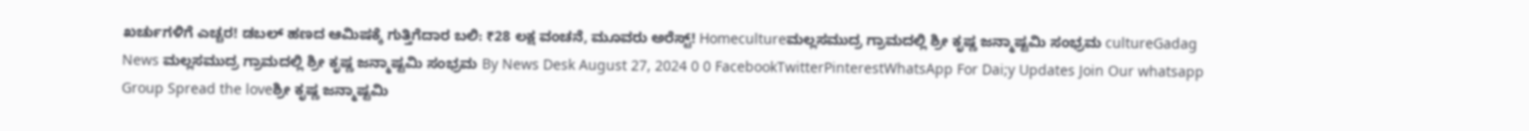ಖರ್ಚುಗಳಿಗೆ ಎಚ್ಚರ! ಡಬಲ್ ಹಣದ ಆಮಿಷಕ್ಕೆ ಗುತ್ತಿಗೆದಾರ ಬಲಿ: ₹28 ಲಕ್ಷ ವಂಚನೆ, ಮೂವರು ಅರೆಸ್ಟ್! Homecultureಮಲ್ಲಸಮುದ್ರ ಗ್ರಾಮದಲ್ಲಿ ಶ್ರೀ ಕೃಷ್ಣ ಜನ್ಮಾಷ್ಟಮಿ ಸಂಭ್ರಮ cultureGadag News ಮಲ್ಲಸಮುದ್ರ ಗ್ರಾಮದಲ್ಲಿ ಶ್ರೀ ಕೃಷ್ಣ ಜನ್ಮಾಷ್ಟಮಿ ಸಂಭ್ರಮ By News Desk August 27, 2024 0 0 FacebookTwitterPinterestWhatsApp For Dai;y Updates Join Our whatsapp Group Spread the loveಶ್ರೀ ಕೃಷ್ಣ ಜನ್ಮಾಷ್ಟಮಿ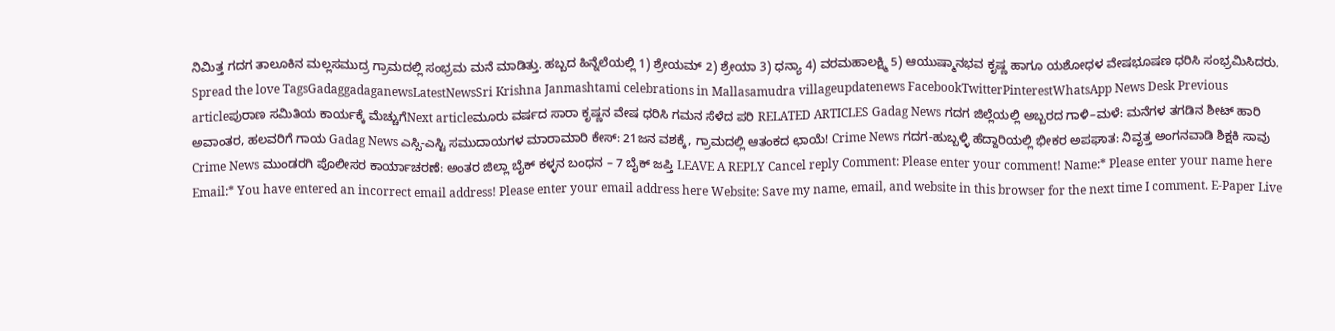ನಿಮಿತ್ತ ಗದಗ ತಾಲೂಕಿನ ಮಲ್ಲಸಮುದ್ರ ಗ್ರಾಮದಲ್ಲಿ ಸಂಭ್ರಮ ಮನೆ ಮಾಡಿತ್ತು. ಹಬ್ಬದ ಹಿನ್ನೆಲೆಯಲ್ಲಿ 1) ಶ್ರೇಯಮ್ 2) ಶ್ರೇಯಾ 3) ಧನ್ಯಾ 4) ವರಮಹಾಲಕ್ಷ್ಮಿ 5) ಆಯುಷ್ಮಾನಭವ ಕೃಷ್ಣ ಹಾಗೂ ಯಶೋಧಳ ವೇಷಭೂಷಣ ಧರಿಸಿ ಸಂಭ್ರಮಿಸಿದರು. Spread the love TagsGadaggadaganewsLatestNewsSri Krishna Janmashtami celebrations in Mallasamudra villageupdatenews FacebookTwitterPinterestWhatsApp News Desk Previous articleಪುರಾಣ ಸಮಿತಿಯ ಕಾರ್ಯಕ್ಕೆ ಮೆಚ್ಚುಗೆNext articleಮೂರು ವರ್ಷದ ಸಾರಾ ಕೃಷ್ಣನ ವೇಷ ಧರಿಸಿ ಗಮನ ಸೆಳೆದ ಪರಿ RELATED ARTICLES Gadag News ಗದಗ ಜಿಲ್ಲೆಯಲ್ಲಿ ಅಬ್ಬರದ ಗಾಳಿ–ಮಳೆ: ಮನೆಗಳ ತಗಡಿನ ಶೀಟ್ ಹಾರಿ ಅವಾಂತರ, ಹಲವರಿಗೆ ಗಾಯ Gadag News ಎಸ್ಸಿ-ಎಸ್ಟಿ ಸಮುದಾಯಗಳ ಮಾರಾಮಾರಿ ಕೇಸ್: 21ಜನ ವಶಕ್ಕೆ, ಗ್ರಾಮದಲ್ಲಿ ಆತಂಕದ ಛಾಯೆ! Crime News ಗದಗ-ಹುಬ್ಬಳ್ಳಿ ಹೆದ್ದಾರಿಯಲ್ಲಿ ಭೀಕರ ಅಪಘಾತ: ನಿವೃತ್ತ ಅಂಗನವಾಡಿ ಶಿಕ್ಷಕಿ ಸಾವು Crime News ಮುಂಡರಗಿ ಪೊಲೀಸರ ಕಾರ್ಯಾಚರಣೆ: ಅಂತರ ಜಿಲ್ಲಾ ಬೈಕ್ ಕಳ್ಳನ ಬಂಧನ – 7 ಬೈಕ್ ಜಪ್ತಿ LEAVE A REPLY Cancel reply Comment: Please enter your comment! Name:* Please enter your name here Email:* You have entered an incorrect email address! Please enter your email address here Website: Save my name, email, and website in this browser for the next time I comment. E-Paper Live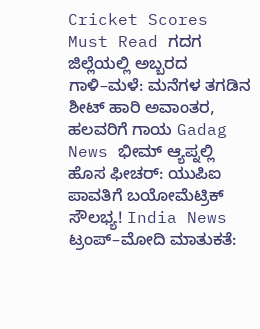Cricket Scores Must Read ಗದಗ ಜಿಲ್ಲೆಯಲ್ಲಿ ಅಬ್ಬರದ ಗಾಳಿ–ಮಳೆ: ಮನೆಗಳ ತಗಡಿನ ಶೀಟ್ ಹಾರಿ ಅವಾಂತರ, ಹಲವರಿಗೆ ಗಾಯ Gadag News ಭೀಮ್ ಆ್ಯಪ್ನಲ್ಲಿ ಹೊಸ ಫೀಚರ್: ಯುಪಿಐ ಪಾವತಿಗೆ ಬಯೋಮೆಟ್ರಿಕ್ ಸೌಲಭ್ಯ! India News ಟ್ರಂಪ್–ಮೋದಿ ಮಾತುಕತೆ: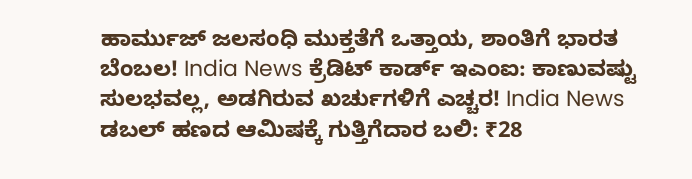ಹಾರ್ಮುಜ್ ಜಲಸಂಧಿ ಮುಕ್ತತೆಗೆ ಒತ್ತಾಯ, ಶಾಂತಿಗೆ ಭಾರತ ಬೆಂಬಲ! India News ಕ್ರೆಡಿಟ್ ಕಾರ್ಡ್ ಇಎಂಐ: ಕಾಣುವಷ್ಟು ಸುಲಭವಲ್ಲ, ಅಡಗಿರುವ ಖರ್ಚುಗಳಿಗೆ ಎಚ್ಚರ! India News ಡಬಲ್ ಹಣದ ಆಮಿಷಕ್ಕೆ ಗುತ್ತಿಗೆದಾರ ಬಲಿ: ₹28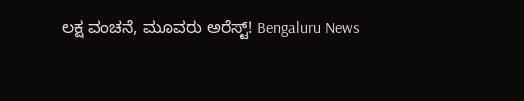ಲಕ್ಷ ವಂಚನೆ, ಮೂವರು ಅರೆಸ್ಟ್! Bengaluru News